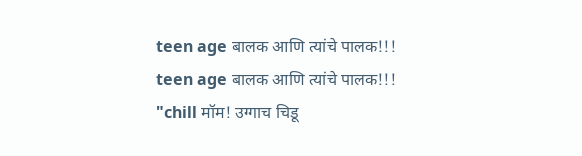teen age बालक आणि त्यांचे पालक!!!
teen age बालक आणि त्यांचे पालक!!!
"chill मॉम! उग्गाच चिडू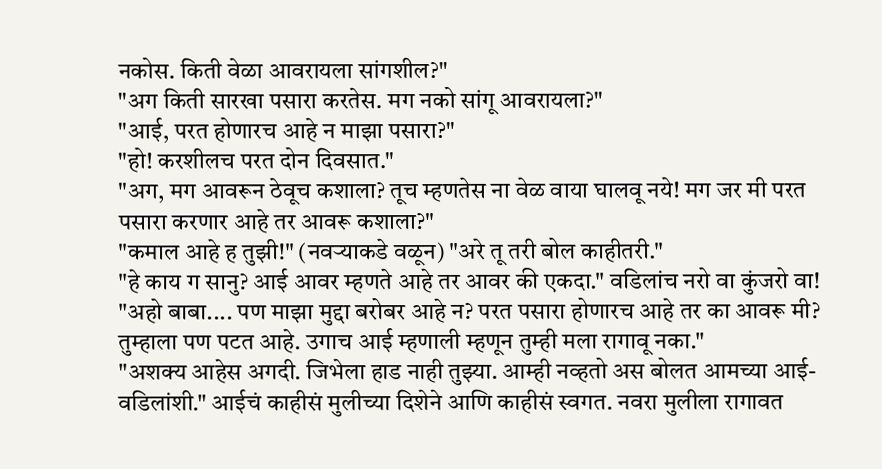नकोस. किती वेळा आवरायला सांगशील?"
"अग किती सारखा पसारा करतेस. मग नको सांगू आवरायला?"
"आई, परत होणारच आहे न माझा पसारा?"
"हो! करशीलच परत दोन दिवसात."
"अग, मग आवरून ठेवूच कशाला? तूच म्हणतेस ना वेळ वाया घालवू नये! मग जर मी परत पसारा करणार आहे तर आवरू कशाला?"
"कमाल आहे ह तुझी!" (नवऱ्याकडे वळून) "अरे तू तरी बोल काहीतरी."
"हे काय ग सानु? आई आवर म्हणते आहे तर आवर की एकदा." वडिलांच नरो वा कुंजरो वा!
"अहो बाबा.... पण माझा मुद्दा बरोबर आहे न? परत पसारा होणारच आहे तर का आवरू मी? तुम्हाला पण पटत आहे. उगाच आई म्हणाली म्हणून तुम्ही मला रागावू नका."
"अशक्य आहेस अगदी. जिभेला हाड नाही तुझ्या. आम्ही नव्हतो अस बोलत आमच्या आई-वडिलांशी." आईचं काहीसं मुलीच्या दिशेने आणि काहीसं स्वगत. नवरा मुलीला रागावत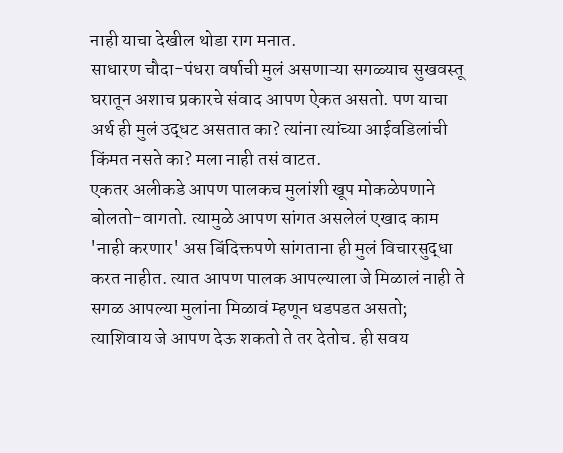नाही याचा देखील थोडा राग मनात.
साधारण चौदा-पंधरा वर्षाची मुलं असणाऱ्या सगळ्याच सुखवस्तू घरातून अशाच प्रकारचे संवाद आपण ऐकत असतो. पण याचा अर्थ ही मुलं उद्धट असतात का? त्यांना त्यांच्या आईवडिलांची किंमत नसते का? मला नाही तसं वाटत.
एकतर अलीकडे आपण पालकच मुलांशी खूप मोकळेपणाने बोलतो-वागतो. त्यामुळे आपण सांगत असलेलं एखाद काम 'नाही करणार' अस बिंदिक्तपणे सांगताना ही मुलं विचारसुद्धा करत नाहीत. त्यात आपण पालक आपल्याला जे मिळालं नाही ते सगळ आपल्या मुलांना मिळावं म्हणून धडपडत असतो; त्याशिवाय जे आपण देऊ शकतो ते तर देतोच. ही सवय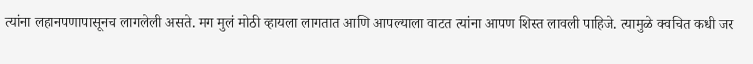त्यांना लहानपणापासूनच लागलेली असते. मग मुलं मोठी व्हायला लागतात आणि आपल्याला वाटत त्यांना आपण शिस्त लावली पाहिजे. त्यामुळे क्वचित कधी जर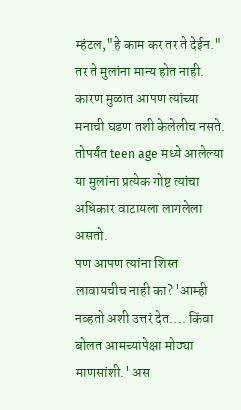म्हंटल,"हे काम कर तर ते देईन." तर ते मुलांना मान्य होत नाही. कारण मुळात आपण त्यांच्या मनाची घडण तशी केलेलीच नसते. तोपर्यंत teen age मध्ये आलेल्या या मुलांना प्रत्येक गोष्ट त्यांचा अधिकार वाटायला लागलेला असतो.
पण आपण त्यांना शिस्त लावायचीच नाही का? 'आम्ही नव्हतो अशी उत्तरं देत.... किंवा बोलत आमच्यापेक्षा मोठ्या माणसांशी.' अस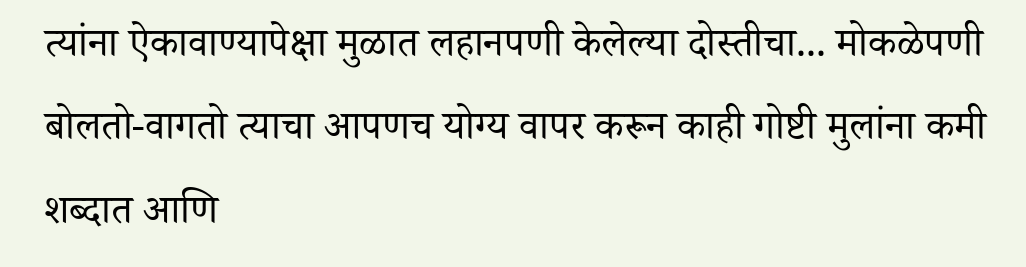त्यांना ऐकावाण्यापेक्षा मुळात लहानपणी केलेल्या दोस्तीचा... मोकळेपणी बोलतो-वागतो त्याचा आपणच योग्य वापर करून काही गोष्टी मुलांना कमी शब्दात आणि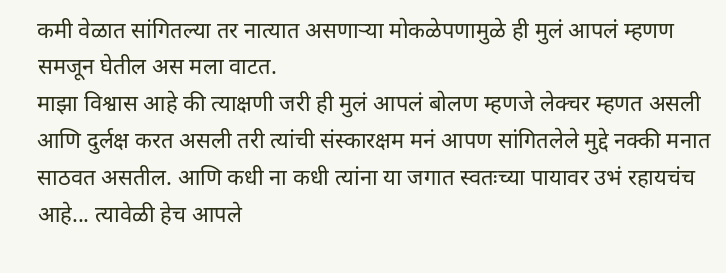कमी वेळात सांगितल्या तर नात्यात असणाऱ्या मोकळेपणामुळे ही मुलं आपलं म्हणण समजून घेतील अस मला वाटत.
माझा विश्वास आहे की त्याक्षणी जरी ही मुलं आपलं बोलण म्हणजे लेक्चर म्हणत असली आणि दुर्लक्ष करत असली तरी त्यांची संस्कारक्षम मनं आपण सांगितलेले मुद्दे नक्की मनात साठवत असतील. आणि कधी ना कधी त्यांना या जगात स्वतःच्या पायावर उभं रहायचंच आहे... त्यावेळी हेच आपले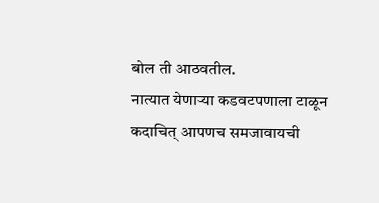बोल ती आठवतील.
नात्यात येणाऱ्या कडवटपणाला टाळून कदाचित् आपणच समजावायची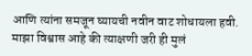आणि त्यांना समजून घ्यायची नवीन वाट शोधायला हवी.
माझा विश्वास आहे की त्याक्षणी जरी ही मुलं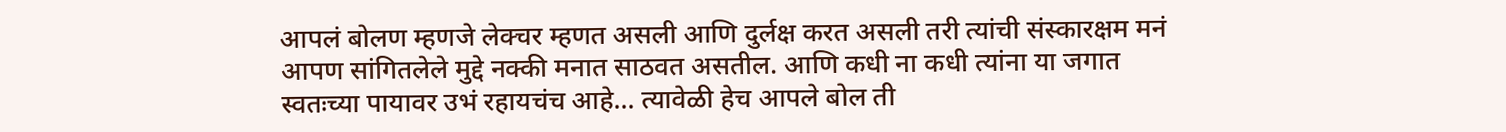आपलं बोलण म्हणजे लेक्चर म्हणत असली आणि दुर्लक्ष करत असली तरी त्यांची संस्कारक्षम मनं आपण सांगितलेले मुद्दे नक्की मनात साठवत असतील. आणि कधी ना कधी त्यांना या जगात स्वतःच्या पायावर उभं रहायचंच आहे... त्यावेळी हेच आपले बोल ती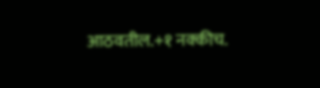आठवतील.+१ नक्कीच.